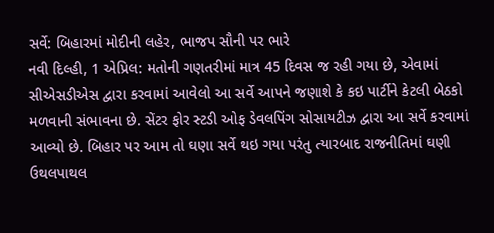સર્વે: બિહારમાં મોદીની લહેર, ભાજપ સૌની પર ભારે
નવી દિલ્હી, 1 એપ્રિલ: મતોની ગણતરીમાં માત્ર 45 દિવસ જ રહી ગયા છે, એવામાં સીએસડીએસ દ્વારા કરવામાં આવેલો આ સર્વે આપને જણાશે કે કઇ પાર્ટીને કેટલી બેઠકો મળવાની સંભાવના છે. સેંટર ફોર સ્ટડી ઓફ ડેવલપિંગ સોસાયટીઝ દ્વારા આ સર્વે કરવામાં આવ્યો છે. બિહાર પર આમ તો ઘણા સર્વે થઇ ગયા પરંતુ ત્યારબાદ રાજનીતિમાં ઘણી ઉથલપાથલ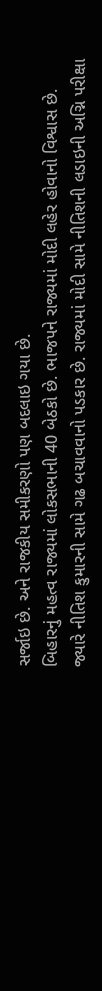સર્જાઇ છે. અને રાજકીય સમીકરણો પણ બદલાઇ ગયા છે.
બિહારનું મહત્વ રાજ્યમાં લોકસભાની 40 બેઠકો છે. ભાજપને રાજ્યમાં મોદી લહેર હોવાનો વિશ્વાસ છે. જ્યારે નીતિશ કુમારની સામે ગઢ બચાવવાનો પડકાર છે. રાજ્યમાં મોદી સામે નીતિશની લડાઇની અગ્નિ પરીક્ષા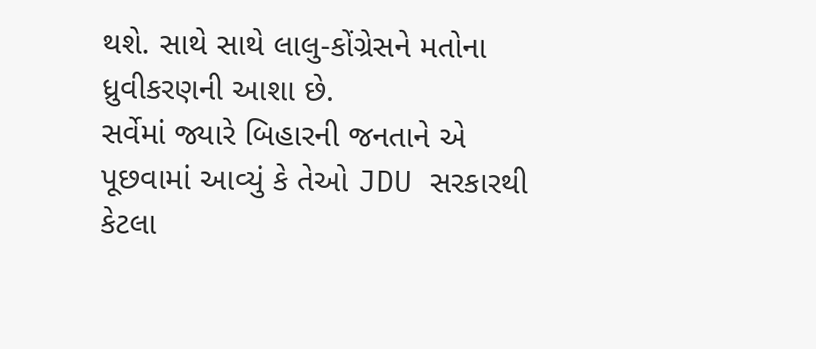થશે. સાથે સાથે લાલુ-કોંગ્રેસને મતોના ધ્રુવીકરણની આશા છે.
સર્વેમાં જ્યારે બિહારની જનતાને એ પૂછવામાં આવ્યું કે તેઓ JDU સરકારથી કેટલા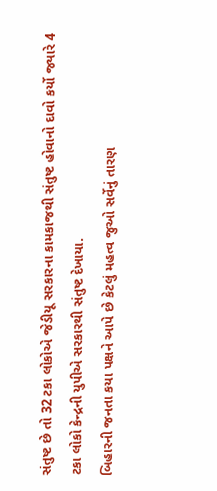સંતુષ્ટ છે તો 32 ટકા લોકોએ જેડીયૂ સરકારના કામકાજથી સંતુષ્ટ હોવાનો દાવો કર્યો જ્યારે 4 ટકા લોકો કેન્દ્રની યુપીએ સરકારથી સંતુષ્ટ દેખાયા.
બિહારની જનતા કયા પક્ષને આપે છે કેટલું મહત્વ જુઓ સર્વેનું તારણ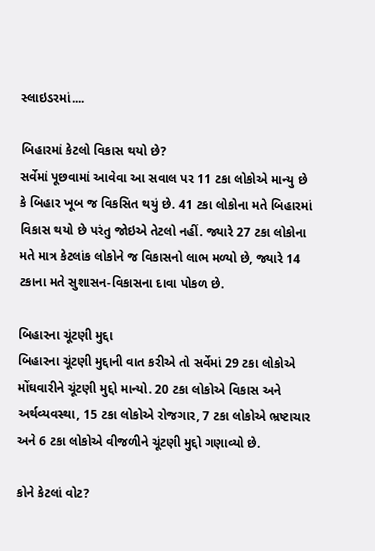સ્લાઇડરમાં....

બિહારમાં કેટલો વિકાસ થયો છે?
સર્વેમાં પૂછવામાં આવેવા આ સવાલ પર 11 ટકા લોકોએ માન્યુ છે કે બિહાર ખૂબ જ વિકસિત થયું છે. 41 ટકા લોકોના મતે બિહારમાં વિકાસ થયો છે પરંતુ જોઇએ તેટલો નહીં. જ્યારે 27 ટકા લોકોના મતે માત્ર કેટલાંક લોકોને જ વિકાસનો લાભ મળ્યો છે, જ્યારે 14 ટકાના મતે સુશાસન-વિકાસના દાવા પોકળ છે.

બિહારના ચૂંટણી મુદ્દા
બિહારના ચૂંટણી મુદ્દાની વાત કરીએ તો સર્વેમાં 29 ટકા લોકોએ મોંઘવારીને ચૂંટણી મુદ્દો માન્યો. 20 ટકા લોકોએ વિકાસ અને અર્થવ્યવસ્થા, 15 ટકા લોકોએ રોજગાર, 7 ટકા લોકોએ ભ્રષ્ટાચાર અને 6 ટકા લોકોએ વીજળીને ચૂંટણી મુદ્દો ગણાવ્યો છે.

કોને કેટલાં વોટ?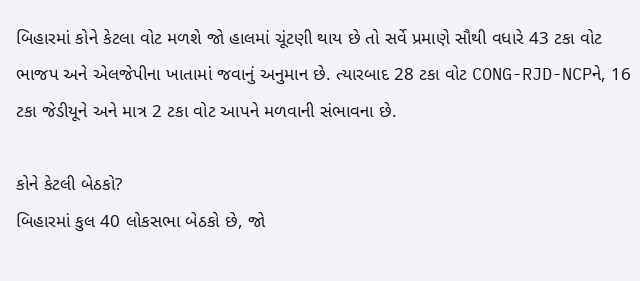બિહારમાં કોને કેટલા વોટ મળશે જો હાલમાં ચૂંટણી થાય છે તો સર્વે પ્રમાણે સૌથી વધારે 43 ટકા વોટ ભાજપ અને એલજેપીના ખાતામાં જવાનું અનુમાન છે. ત્યારબાદ 28 ટકા વોટ CONG-RJD-NCPને, 16 ટકા જેડીયૂને અને માત્ર 2 ટકા વોટ આપને મળવાની સંભાવના છે.

કોને કેટલી બેઠકો?
બિહારમાં કુલ 40 લોકસભા બેઠકો છે, જો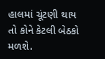હાલમાં ચૂંટણી થાય તો કોને કેટલી બેઠકો મળશે.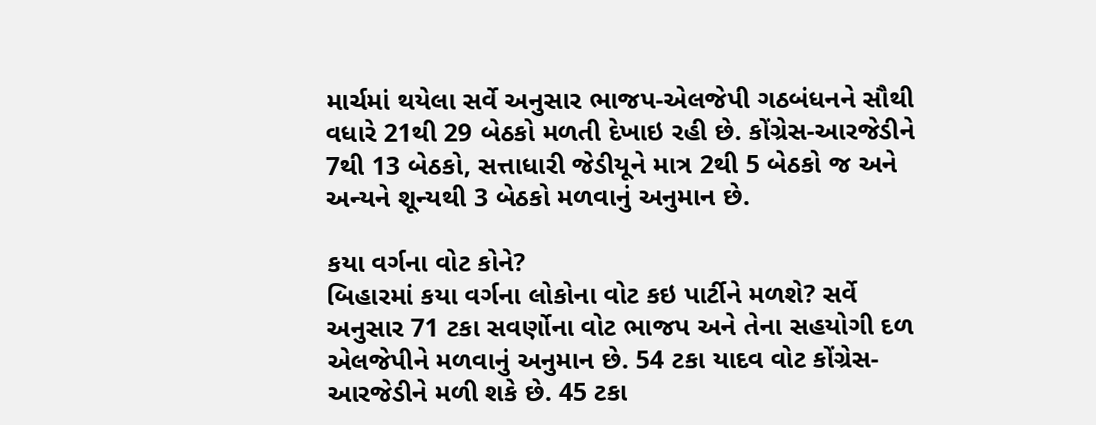માર્ચમાં થયેલા સર્વે અનુસાર ભાજપ-એલજેપી ગઠબંધનને સૌથી વધારે 21થી 29 બેઠકો મળતી દેખાઇ રહી છે. કોંગ્રેસ-આરજેડીને 7થી 13 બેઠકો, સત્તાધારી જેડીયૂને માત્ર 2થી 5 બેઠકો જ અને અન્યને શૂન્યથી 3 બેઠકો મળવાનું અનુમાન છે.

કયા વર્ગના વોટ કોને?
બિહારમાં કયા વર્ગના લોકોના વોટ કઇ પાર્ટીને મળશે? સર્વે અનુસાર 71 ટકા સવર્ણોના વોટ ભાજપ અને તેના સહયોગી દળ એલજેપીને મળવાનું અનુમાન છે. 54 ટકા યાદવ વોટ કોંગ્રેસ-આરજેડીને મળી શકે છે. 45 ટકા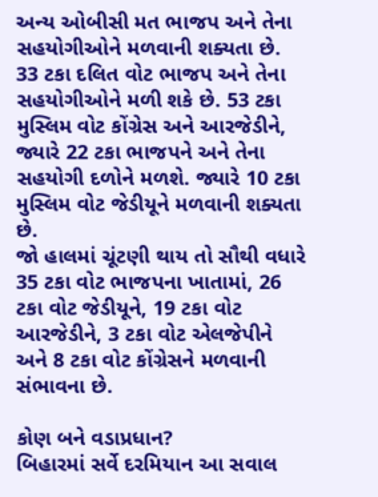અન્ય ઓબીસી મત ભાજપ અને તેના સહયોગીઓને મળવાની શક્યતા છે. 33 ટકા દલિત વોટ ભાજપ અને તેના સહયોગીઓને મળી શકે છે. 53 ટકા મુસ્લિમ વોટ કોંગ્રેસ અને આરજેડીને, જ્યારે 22 ટકા ભાજપને અને તેના સહયોગી દળોને મળશે. જ્યારે 10 ટકા મુસ્લિમ વોટ જેડીયૂને મળવાની શક્યતા છે.
જો હાલમાં ચૂંટણી થાય તો સૌથી વધારે 35 ટકા વોટ ભાજપના ખાતામાં, 26 ટકા વોટ જેડીયૂને, 19 ટકા વોટ આરજેડીને, 3 ટકા વોટ એલજેપીને અને 8 ટકા વોટ કોંગ્રેસને મળવાની સંભાવના છે.

કોણ બને વડાપ્રધાન?
બિહારમાં સર્વે દરમિયાન આ સવાલ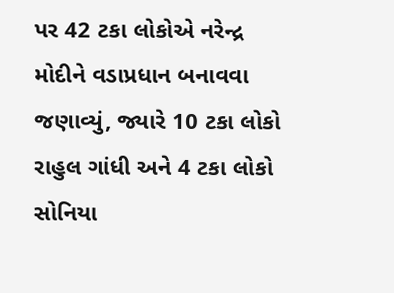પર 42 ટકા લોકોએ નરેન્દ્ર મોદીને વડાપ્રધાન બનાવવા જણાવ્યું, જ્યારે 10 ટકા લોકો રાહુલ ગાંધી અને 4 ટકા લોકો સોનિયા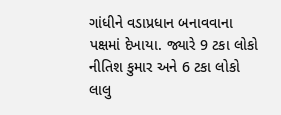ગાંધીને વડાપ્રધાન બનાવવાના પક્ષમાં દેખાયા. જ્યારે 9 ટકા લોકો નીતિશ કુમાર અને 6 ટકા લોકો લાલુ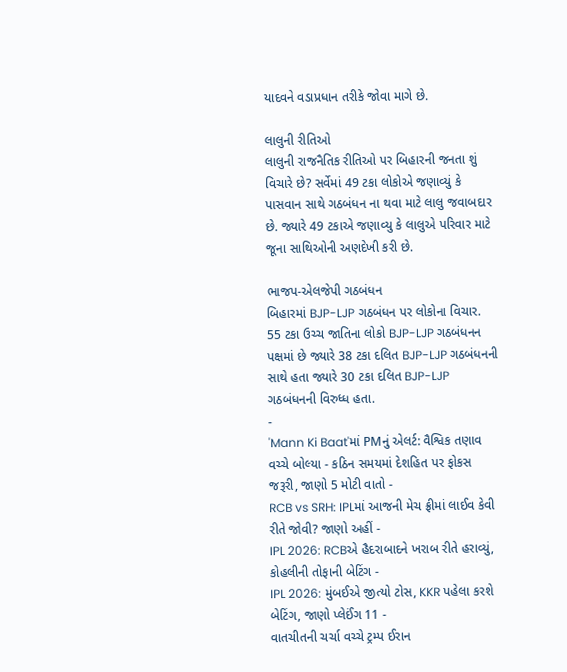યાદવને વડાપ્રધાન તરીકે જોવા માગે છે.

લાલુની રીતિઓ
લાલુની રાજનૈતિક રીતિઓ પર બિહારની જનતા શું વિચારે છે? સર્વેમાં 49 ટકા લોકોએ જણાવ્યું કે પાસવાન સાથે ગઠબંધન ના થવા માટે લાલુ જવાબદાર છે. જ્યારે 49 ટકાએ જણાવ્યુ કે લાલુએ પરિવાર માટે જૂના સાથિઓની અણદેખી કરી છે.

ભાજપ-એલજેપી ગઠબંધન
બિહારમાં BJP-LJP ગઠબંધન પર લોકોના વિચાર. 55 ટકા ઉચ્ચ જાતિના લોકો BJP-LJP ગઠબંધનન પક્ષમાં છે જ્યારે 38 ટકા દલિત BJP-LJP ગઠબંધનની સાથે હતા જ્યારે 30 ટકા દલિત BJP-LJP ગઠબંધનની વિરુધ્ધ હતા.
-
'Mann Ki Baat'માં PMનું એલર્ટ: વૈશ્વિક તણાવ વચ્ચે બોલ્યા - કઠિન સમયમાં દેશહિત પર ફોકસ જરૂરી, જાણો 5 મોટી વાતો -
RCB vs SRH: IPLમાં આજની મેચ ફ્રીમાં લાઈવ કેવી રીતે જોવી? જાણો અહીં -
IPL 2026: RCBએ હૈદરાબાદને ખરાબ રીતે હરાવ્યું, કોહલીની તોફાની બેટિંગ -
IPL 2026: મુંબઈએ જીત્યો ટોસ, KKR પહેલા કરશે બેટિંગ, જાણો પ્લેઈંગ 11 -
વાતચીતની ચર્ચા વચ્ચે ટ્રમ્પ ઈરાન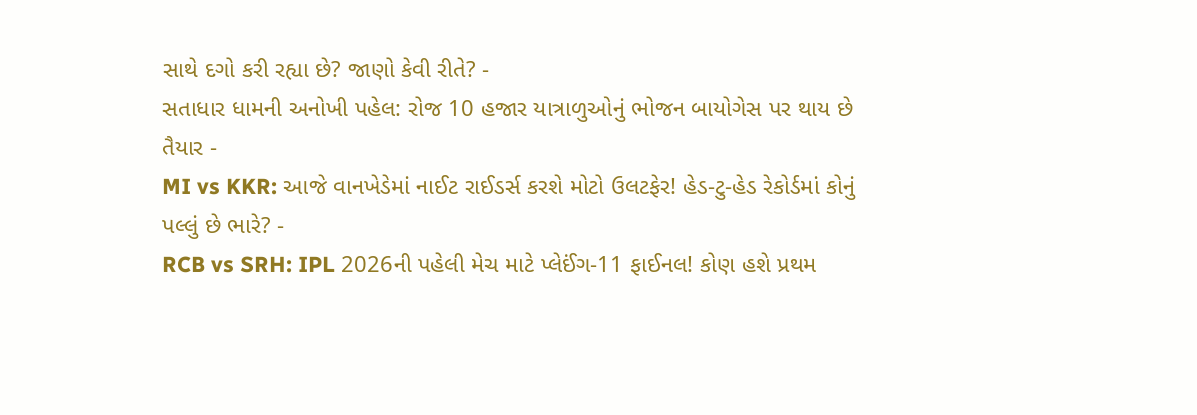સાથે દગો કરી રહ્યા છે? જાણો કેવી રીતે? -
સતાધાર ધામની અનોખી પહેલ: રોજ 10 હજાર યાત્રાળુઓનું ભોજન બાયોગેસ પર થાય છે તૈયાર -
MI vs KKR: આજે વાનખેડેમાં નાઈટ રાઈડર્સ કરશે મોટો ઉલટફેર! હેડ-ટુ-હેડ રેકોર્ડમાં કોનું પલ્લું છે ભારે? -
RCB vs SRH: IPL 2026ની પહેલી મેચ માટે પ્લેઈંગ-11 ફાઈનલ! કોણ હશે પ્રથમ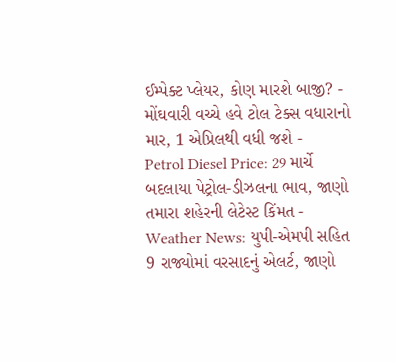ઈમ્પેક્ટ પ્લેયર, કોણ મારશે બાજી? -
મોંઘવારી વચ્ચે હવે ટોલ ટેક્સ વધારાનો માર, 1 એપ્રિલથી વધી જશે -
Petrol Diesel Price: 29 માર્ચે બદલાયા પેટ્રોલ-ડીઝલના ભાવ, જાણો તમારા શહેરની લેટેસ્ટ કિંમત -
Weather News: યુપી-એમપી સહિત 9 રાજ્યોમાં વરસાદનું એલર્ટ, જાણો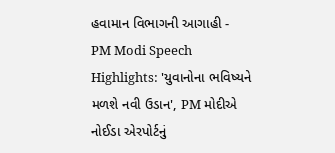હવામાન વિભાગની આગાહી -
PM Modi Speech Highlights: 'યુવાનોના ભવિષ્યને મળશે નવી ઉડાન', PM મોદીએ નોઈડા એરપોર્ટનું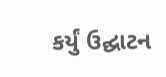કર્યું ઉદ્ઘાટન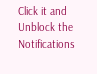Click it and Unblock the Notifications